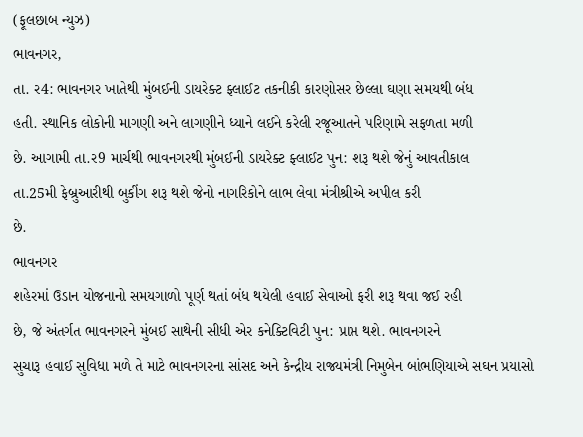(ફૂલછાબ ન્યુઝ)
ભાવનગર,
તા. ર4: ભાવનગર ખાતેથી મુંબઈની ડાયરેક્ટ ફ્લાઈટ તકનીકી કારણોસર છેલ્લા ઘણા સમયથી બંધ
હતી. સ્થાનિક લોકોની માગણી અને લાગણીને ધ્યાને લઈને કરેલી રજૂઆતને પરિણામે સફળતા મળી
છે. આગામી તા.ર9 માર્ચથી ભાવનગરથી મુંબઈની ડાયરેક્ટ ફ્લાઈટ પુન: શરૂ થશે જેનું આવતીકાલ
તા.25મી ફેબ્રુઆરીથી બુકીંગ શરૂ થશે જેનો નાગરિકોને લાભ લેવા મંત્રીશ્રીએ અપીલ કરી
છે.
ભાવનગર
શહેરમાં ઉડાન યોજનાનો સમયગાળો પૂર્ણ થતાં બંધ થયેલી હવાઈ સેવાઓ ફરી શરૂ થવા જઈ રહી
છે, જે અંતર્ગત ભાવનગરને મુંબઈ સાથેની સીધી એર કનેક્ટિવિટી પુન: પ્રાપ્ત થશે. ભાવનગરને
સુચારૂ હવાઈ સુવિધા મળે તે માટે ભાવનગરના સાંસદ અને કેન્દ્રીય રાજ્યમંત્રી નિમુબેન બાંભણિયાએ સઘન પ્રયાસો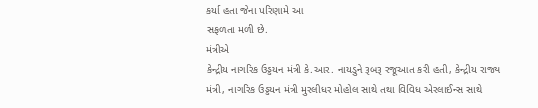કર્યા હતા જેના પરિણામે આ
સફળતા મળી છે.
મંત્રીએ
કેન્દ્રીય નાગરિક ઉડ્ડયન મંત્રી કે.આર. નાયડુને રૂબરૂ રજૂઆત કરી હતી, કેન્દ્રીય રાજ્ય
મંત્રી, નાગરિક ઉડ્ડયન મંત્રી મુરલીધર મોહોલ સાથે તથા વિવિધ એરલાઈન્સ સાથે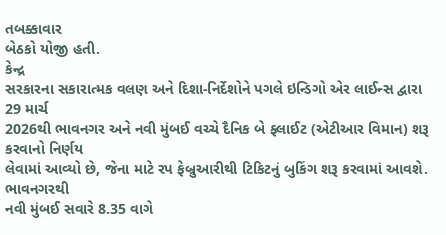તબક્કાવાર
બેઠકો યોજી હતી.
કેન્દ્ર
સરકારના સકારાત્મક વલણ અને દિશા-નિર્દેશોને પગલે ઇન્ડિગો એર લાઈન્સ દ્વારા 29 માર્ચ
2026થી ભાવનગર અને નવી મુંબઈ વચ્ચે દૈનિક બે ફ્લાઈટ (એટીઆર વિમાન) શરૂ કરવાનો નિર્ણય
લેવામાં આવ્યો છે, જેના માટે રપ ફેબ્રુઆરીથી ટિકિટનું બુકિંગ શરૂ કરવામાં આવશે. ભાવનગરથી
નવી મુંબઈ સવારે 8.35 વાગે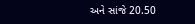અને સાંજે 20.50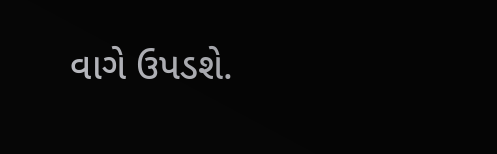વાગે ઉપડશે.